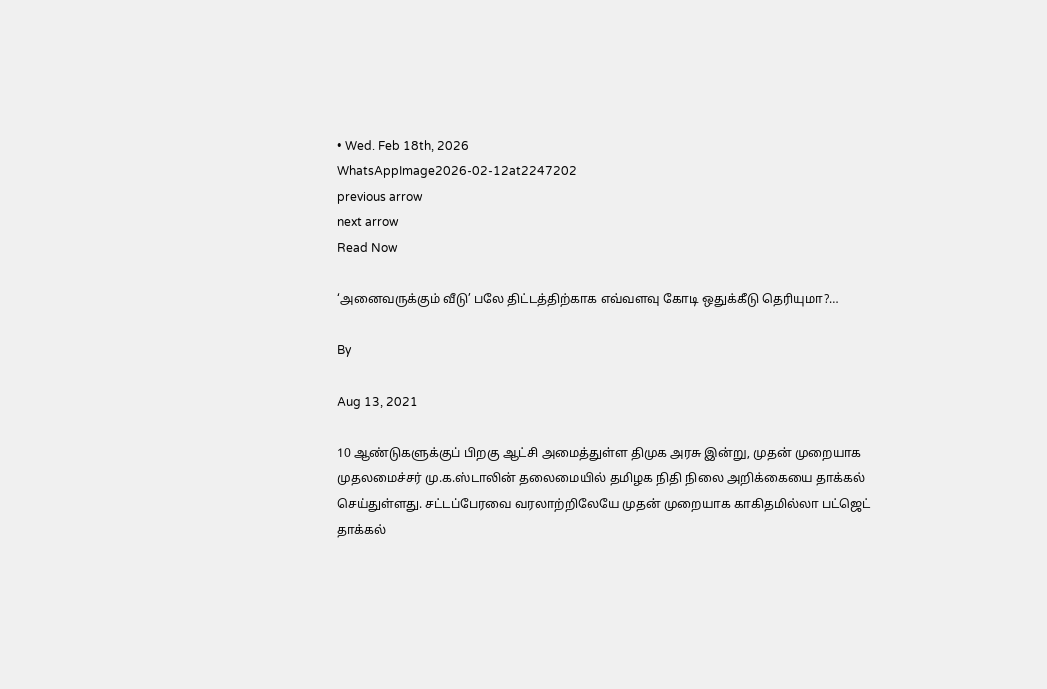• Wed. Feb 18th, 2026
WhatsAppImage2026-02-12at2247202
previous arrow
next arrow
Read Now

‘அனைவருக்கும் வீடு’ பலே திட்டத்திற்காக எவ்வளவு கோடி ஒதுக்கீடு தெரியுமா?…

By

Aug 13, 2021

10 ஆண்டுகளுக்குப் பிறகு ஆட்சி அமைத்துள்ள திமுக அரசு இன்று, முதன் முறையாக முதலமைச்சர் மு.க.ஸ்டாலின் தலைமையில் தமிழக நிதி நிலை அறிக்கையை தாக்கல் செய்துள்ளது. சட்டப்பேரவை வரலாற்றிலேயே முதன் முறையாக காகிதமில்லா பட்ஜெட் தாக்கல்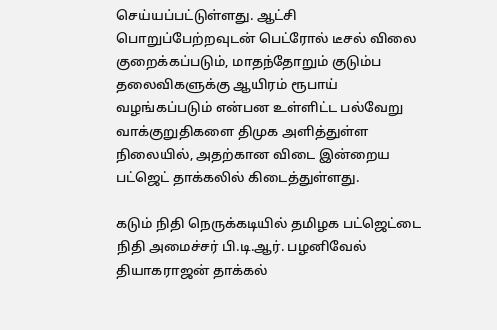செய்யப்பட்டுள்ளது. ஆட்சி பொறுப்பேற்றவுடன் பெட்ரோல் டீசல் விலை குறைக்கப்படும், மாதந்தோறும் குடும்ப தலைவிகளுக்கு ஆயிரம் ரூபாய் வழங்கப்படும் என்பன உள்ளிட்ட பல்வேறு வாக்குறுதிகளை திமுக அளித்துள்ள நிலையில், அதற்கான விடை இன்றைய பட்ஜெட் தாக்கலில் கிடைத்துள்ளது.

கடும் நிதி நெருக்கடியில் தமிழக பட்ஜெட்டை நிதி அமைச்சர் பி.டி.ஆர். பழனிவேல் தியாகராஜன் தாக்கல்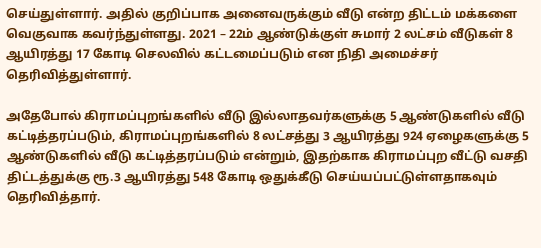செய்துள்ளார். அதில் குறிப்பாக அனைவருக்கும் வீடு என்ற திட்டம் மக்களை வெகுவாக கவர்ந்துள்ளது. 2021 – 22ம் ஆண்டுக்குள் சுமார் 2 லட்சம் வீடுகள் 8 ஆயிரத்து 17 கோடி செலவில் கட்டமைப்படும் என நிதி அமைச்சர் தெரிவித்துள்ளார்.

அதேபோல் கிராமப்புறங்களில் வீடு இல்லாதவர்களுக்கு 5 ஆண்டுகளில் வீடு கட்டித்தரப்படும், கிராமப்புறங்களில் 8 லட்சத்து 3 ஆயிரத்து 924 ஏழைகளுக்கு 5 ஆண்டுகளில் வீடு கட்டித்தரப்படும் என்றும், இதற்காக கிராமப்புற வீட்டு வசதி திட்டத்துக்கு ரூ.3 ஆயிரத்து 548 கோடி ஒதுக்கீடு செய்யப்பட்டுள்ளதாகவும் தெரிவித்தார்.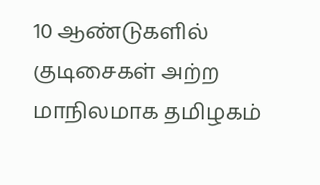10 ஆண்டுகளில் குடிசைகள் அற்ற மாநிலமாக தமிழகம்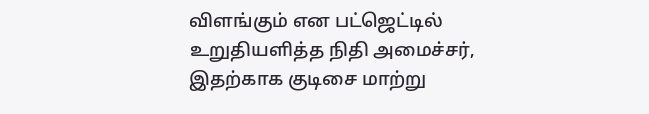விளங்கும் என பட்ஜெட்டில் உறுதியளித்த நிதி அமைச்சர், இதற்காக குடிசை மாற்று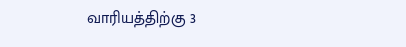வாரியத்திற்கு 3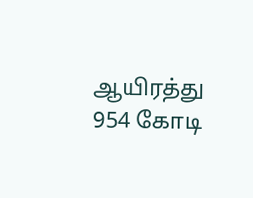ஆயிரத்து 954 கோடி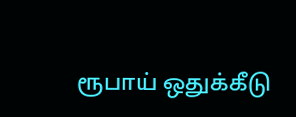ரூபாய் ஒதுக்கீடு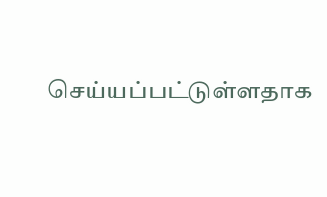செய்யப்பட்டுள்ளதாக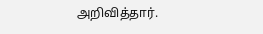அறிவித்தார்.